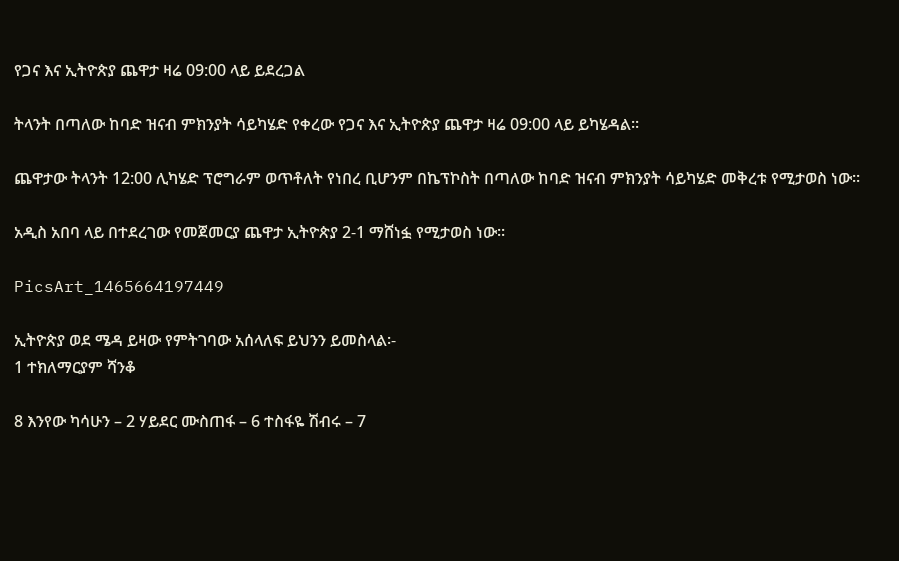የጋና እና ኢትዮጵያ ጨዋታ ዛሬ 09:00 ላይ ይደረጋል

ትላንት በጣለው ከባድ ዝናብ ምክንያት ሳይካሄድ የቀረው የጋና እና ኢትዮጵያ ጨዋታ ዛሬ 09:00 ላይ ይካሄዳል፡፡

ጨዋታው ትላንት 12:00 ሊካሄድ ፕሮግራም ወጥቶለት የነበረ ቢሆንም በኬፕኮስት በጣለው ከባድ ዝናብ ምክንያት ሳይካሄድ መቅረቱ የሚታወስ ነው፡፡

አዲስ አበባ ላይ በተደረገው የመጀመርያ ጨዋታ ኢትዮጵያ 2-1 ማሸነፏ የሚታወስ ነው፡፡

PicsArt_1465664197449

ኢትዮጵያ ወደ ሜዳ ይዛው የምትገባው አሰላለፍ ይህንን ይመስላል፡-
1 ተክለማርያም ሻንቆ

8 እንየው ካሳሁን – 2 ሃይደር ሙስጠፋ – 6 ተስፋዬ ሽብሩ – 7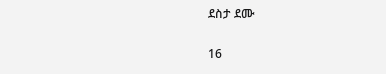ደስታ ደሙ

16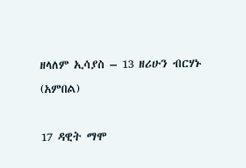ዘላለም ኢሳያስ – 13 ዘሪሁን ብርሃኑ (አምበል)

17 ዳዊት ማሞ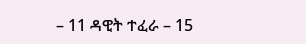– 11 ዳዊት ተፈራ – 15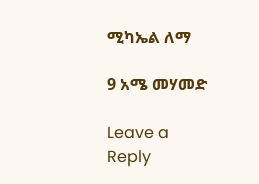ሚካኤል ለማ

9 አሜ መሃመድ

Leave a Reply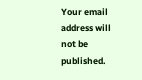Your email address will not be published.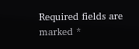Required fields are marked *